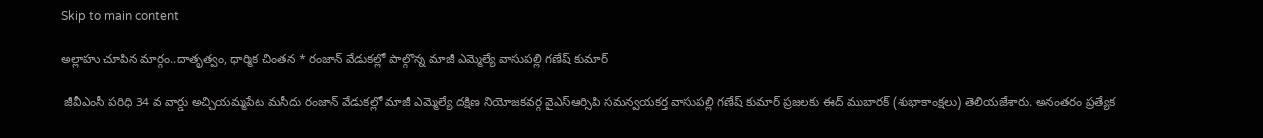Skip to main content

అల్లాహు చూపిన మార్గం..దాతృత్వం, ధార్మిక చింతన * రంజాన్ వేడుకల్లో పాల్గొన్న మాజీ ఎమ్మెల్యే వాసుపల్లి గణేష్ కుమార్

 జీవీఎంసీ పరిధి 34 వ వార్డు అచ్చియమ్మపేట మసీదు రంజాన్ వేడుకల్లో మాజీ ఎమ్మెల్యే దక్షిణ నియోజకవర్గ వైఎస్ఆర్సిపి సమన్వయకర్త వాసుపల్లి గణేష్ కుమార్ ప్రజలకు ఈద్ ముబారక్ (శుభాకాంక్షలు) తెలియజేశారు. అనంతరం ప్రత్యేక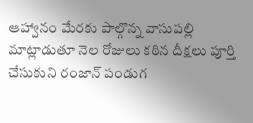ఆహ్వానం మేరకు పాల్గొన్న వాసుపల్లి  మాట్లాడుతూ నెల రోజులు కఠిన దీక్షలు పూర్తి చేసుకుని రంజాన్ పండుగ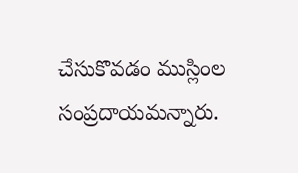చేసుకొవడం ముస్లింల సంప్రదాయమన్నారు.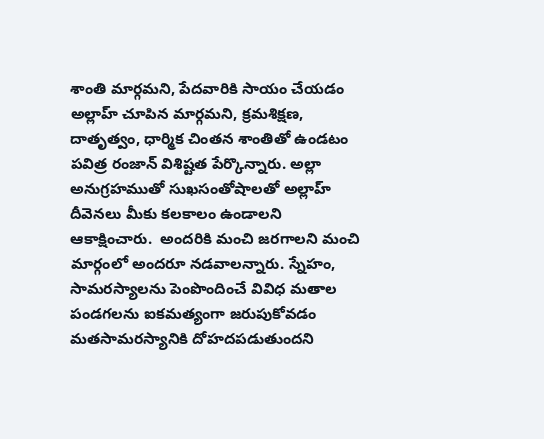శాంతి మార్గమని, పేదవారికి సాయం చేయడం అల్లాహ్ చూపిన మార్గమని, క్రమశిక్షణ, దాతృత్వం, ధార్మిక చింతన శాంతితో ఉండటం పవిత్ర రంజాన్ విశిష్టత పేర్కొన్నారు. అల్లా అనుగ్రహముతో సుఖసంతోషాలతో అల్లాహ్ దీవెనలు మీకు కలకాలం ఉండాలని ఆకాక్షించారు.  అందరికి మంచి జరగాలని మంచి మార్గంలో అందరూ నడవాలన్నారు. స్నేహం, సామరస్యాలను పెంపొందించే వివిధ మతాల పండగలను ఐకమత్యంగా జరుపుకోవడం మతసామరస్యానికి దోహదపడుతుందని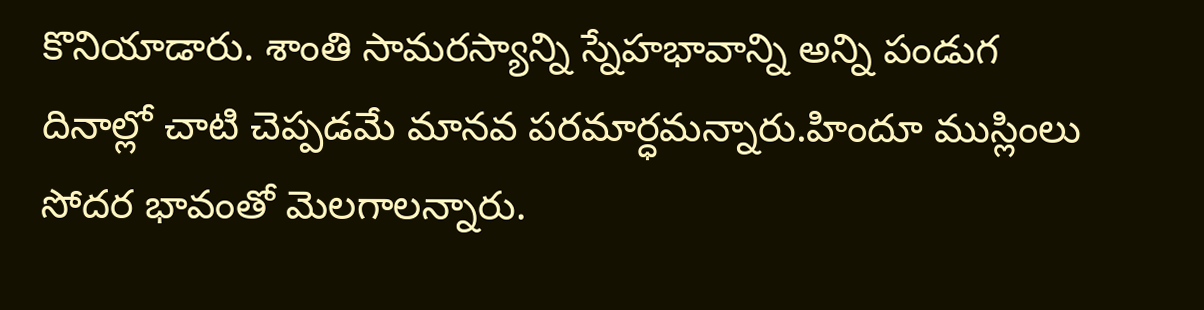కొనియాడారు. శాంతి సామరస్యాన్ని స్నేహభావాన్ని అన్ని పండుగ దినాల్లో చాటి చెప్పడమే మానవ పరమార్ధమన్నారు.హిందూ ముస్లింలు సోదర భావంతో మెలగాలన్నారు.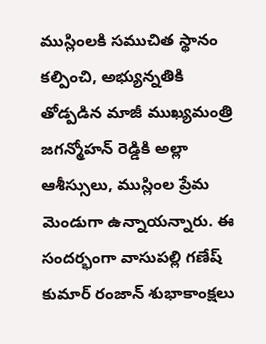ముస్లింలకి సముచిత స్థానం కల్పించి, అభ్యున్నతికి తోడ్పడిన మాజీ ముఖ్యమంత్రి జగన్మోహన్ రెడ్డికి అల్లా ఆశీస్సులు, ముస్లింల ప్రేమ మెండుగా ఉన్నాయన్నారు. ఈ సందర్భంగా వాసుపల్లి గణేష్ కుమార్ రంజాన్ శుభాకాంక్షలు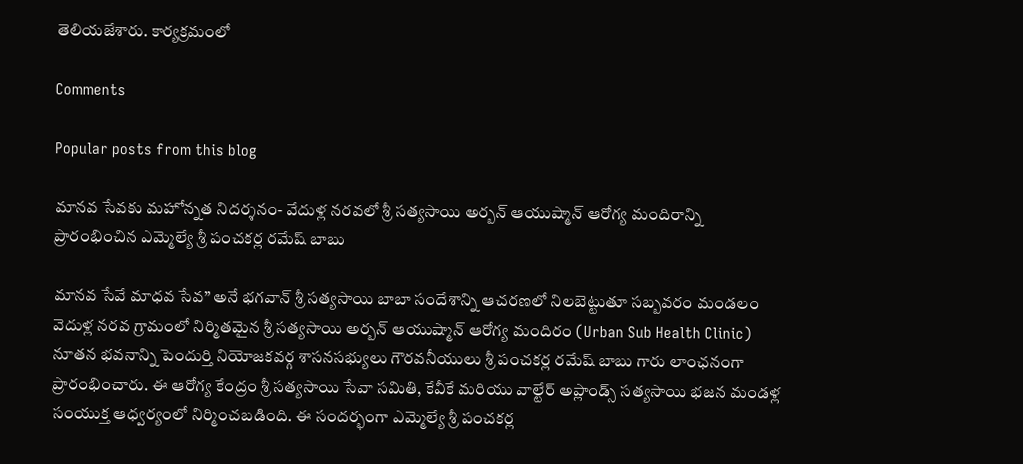తెలియజేశారు. కార్యక్రమంలో

Comments

Popular posts from this blog

మానవ సేవకు మహోన్నత నిదర్శనం- వేదుళ్ల నరవలో శ్రీ సత్యసాయి అర్బన్ ఆయుష్మాన్ ఆరోగ్య మందిరాన్ని ప్రారంభించిన ఎమ్మెల్యే శ్రీ పంచకర్ల రమేష్ బాబు

మానవ సేవే మాధవ సేవ” అనే భగవాన్ శ్రీ సత్యసాయి బాబా సందేశాన్ని ఆచరణలో నిలబెట్టుతూ సబ్బవరం మండలం వెదుళ్ల నరవ గ్రామంలో నిర్మితమైన శ్రీ సత్యసాయి అర్బన్ ఆయుష్మాన్ ఆరోగ్య మందిరం (Urban Sub Health Clinic) నూతన భవనాన్ని పెందుర్తి నియోజకవర్గ శాసనసభ్యులు గౌరవనీయులు శ్రీ పంచకర్ల రమేష్ బాబు గారు లాంఛనంగా ప్రారంభించారు. ఈ ఆరోగ్య కేంద్రం శ్రీ సత్యసాయి సేవా సమితి, కేవీకే మరియు వాల్టేర్ అప్లాండ్స్ సత్యసాయి భజన మండళ్ల సంయుక్త ఆధ్వర్యంలో నిర్మించబడింది. ఈ సందర్భంగా ఎమ్మెల్యే శ్రీ పంచకర్ల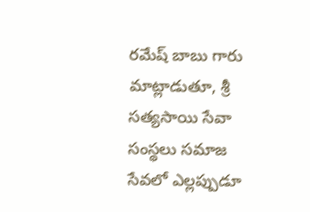రమేష్ బాబు గారు మాట్లాడుతూ, శ్రీ సత్యసాయి సేవా సంస్థలు సమాజ సేవలో ఎల్లప్పుడూ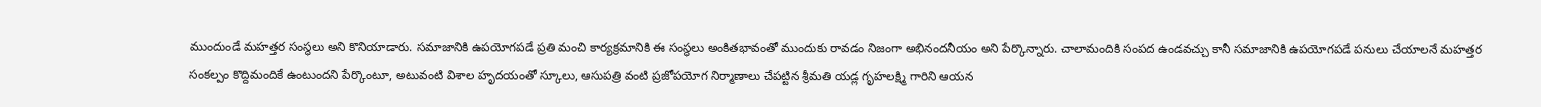ముందుండే మహత్తర సంస్థలు అని కొనియాడారు. సమాజానికి ఉపయోగపడే ప్రతి మంచి కార్యక్రమానికి ఈ సంస్థలు అంకితభావంతో ముందుకు రావడం నిజంగా అభినందనీయం అని పేర్కొన్నారు. చాలామందికి సంపద ఉండవచ్చు కానీ సమాజానికి ఉపయోగపడే పనులు చేయాలనే మహత్తర సంకల్పం కొద్దిమందికే ఉంటుందని పేర్కొంటూ, అటువంటి విశాల హృదయంతో స్కూలు, ఆసుపత్రి వంటి ప్రజోపయోగ నిర్మాణాలు చేపట్టిన శ్రీమతి యడ్ల గృహలక్ష్మి గారిని ఆయన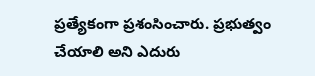ప్రత్యేకంగా ప్రశంసించారు. ప్రభుత్వం చేయాలి అని ఎదురు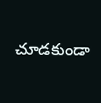చూడకుండా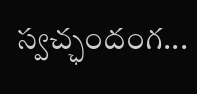స్వచ్ఛందంగ...